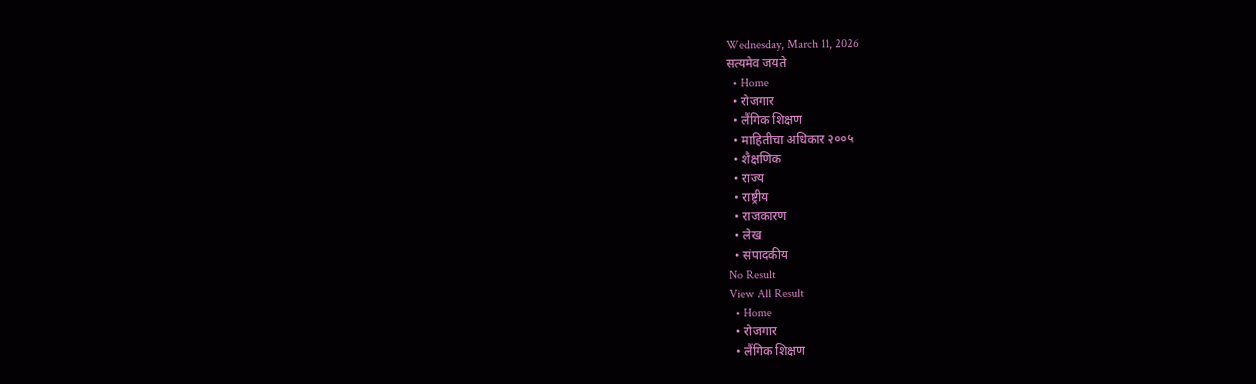Wednesday, March 11, 2026
सत्यमेव जयते
  • Home
  • रोजगार
  • लैंगिक शिक्षण
  • माहितीचा अधिकार २००५
  • शैक्षणिक
  • राज्य
  • राष्ट्रीय
  • राजकारण
  • लेख
  • संपादकीय
No Result
View All Result
  • Home
  • रोजगार
  • लैंगिक शिक्षण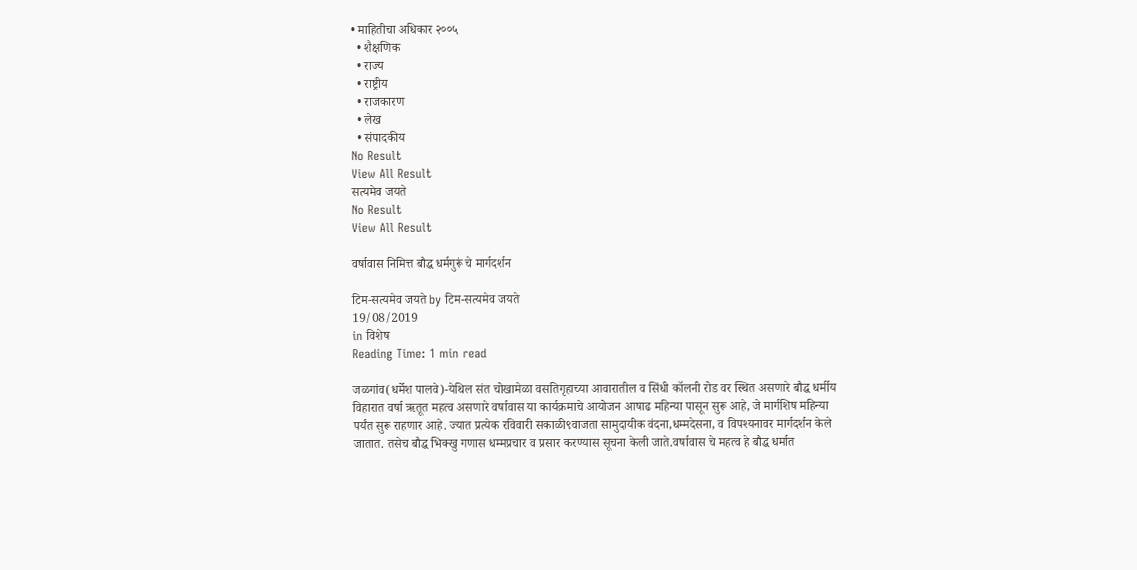• माहितीचा अधिकार २००५
  • शैक्षणिक
  • राज्य
  • राष्ट्रीय
  • राजकारण
  • लेख
  • संपादकीय
No Result
View All Result
सत्यमेव जयते
No Result
View All Result

वर्षावास निमित्त बौद्ध धर्मगुरूं चे मार्गदर्शन

टिम-सत्यमेव जयते by टिम-सत्यमेव जयते
19/08/2019
in विशेष
Reading Time: 1 min read

जळगांव(धर्मेश पालवे)-येथिल संत चोखामेळा वसतिगृहाच्या आवारातील व सिंधी कॉलनी रोड वर स्थित असणारे बौद्ध धर्मीय विहारात वर्षा ऋतूत महत्व असणारे वर्षावास या कार्यक्रमाचे आयोजन आषाढ महिन्या पासून सुरू आहे, जे मार्गशिष महिन्या पर्यंत सुरू राहणार आहे. ज्यात प्रत्येक रविवारी सकाळी९वाजता सामुदायीक वंदना,धम्मदेसना, व विपश्यनावर मार्गदर्शन केले जातात. तसेच बौद्ध भिक्खु गणास धम्मप्रचार व प्रसार करण्यास सूचना केली जाते.वर्षावास चे महत्व हे बौद्ध धर्मात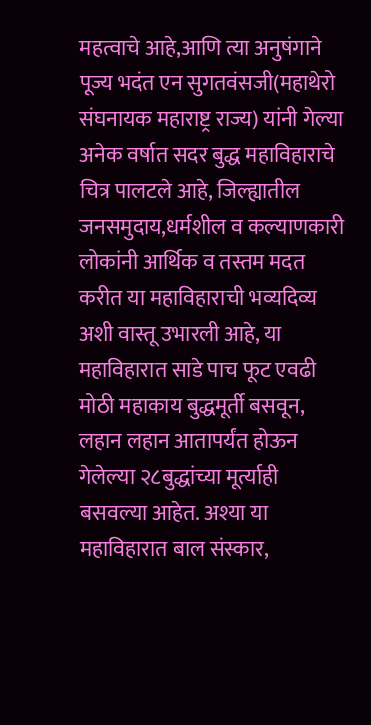महत्वाचे आहे,आणि त्या अनुषंगाने पूज्य भदंत एन सुगतवंसजी(महाथेरो संघनायक महाराष्ट्र राज्य) यांनी गेल्या अनेक वर्षात सदर बुद्ध महाविहाराचे चित्र पालटले आहे, जिल्ह्यातील जनसमुदाय,धर्मशील व कल्याणकारी लोकांनी आर्थिक व तस्तम मदत करीत या महाविहाराची भव्यदिव्य अशी वास्तू उभारली आहे, या महाविहारात साडे पाच फूट एवढी मोठी महाकाय बुद्धमूर्ती बसवून, लहान लहान आतापर्यंत होऊन गेलेल्या २८बुद्धांच्या मूर्त्याही बसवल्या आहेत. अश्या या महाविहारात बाल संस्कार,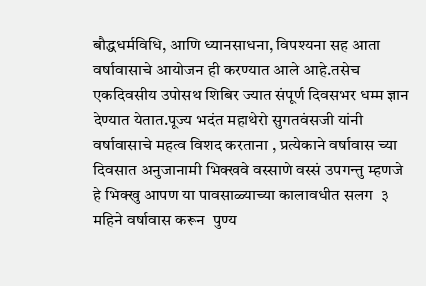बौद्धधर्मविधि, आणि ध्यानसाधना, विपश्यना सह आता वर्षावासाचे आयोजन ही करण्यात आले आहे.तसेच एकदिवसीय उपोसथ शिबिर ज्यात संपूर्ण दिवसभर धम्म ज्ञान देण्यात येतात.पूज्य भदंत महाथेरो सुगतवंसजी यांनी वर्षावासाचे महत्व विशद करताना , प्रत्येकाने वर्षावास च्या दिवसात अनुजानामी भिक्खवे वस्साणे वस्सं उपगन्तु म्हणजे  हे भिक्खु आपण या पावसाळ्याच्या कालावधीत सलग  ३ महिने वर्षावास करून  पुण्य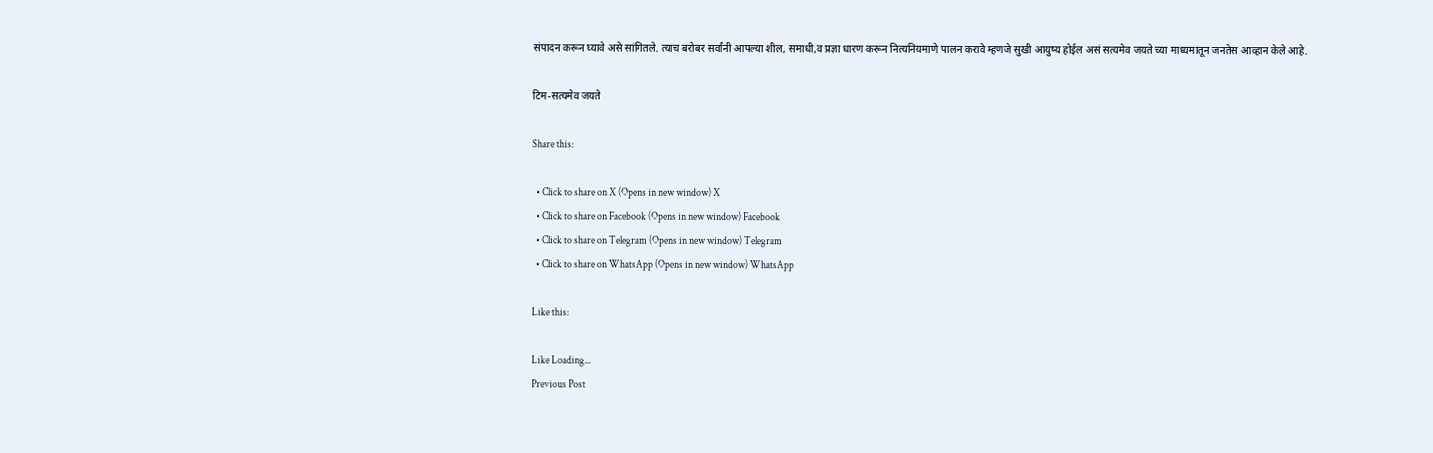संपादन करून घ्यावे असे सांगितले. त्याच बरोबर सर्वांनी आपल्या शील, समाधी,व प्रज्ञा धारण करून नित्यनियमाणे पालन करावे म्हणजे सुखी आयुष्य होईल असं सत्यमेव जयते च्या माध्यमातून जनतेस आव्हान केले आहे.

टिम-सत्यमेव जयते

Share this:

  • Click to share on X (Opens in new window) X
  • Click to share on Facebook (Opens in new window) Facebook
  • Click to share on Telegram (Opens in new window) Telegram
  • Click to share on WhatsApp (Opens in new window) WhatsApp

Like this:

Like Loading...
Previous Post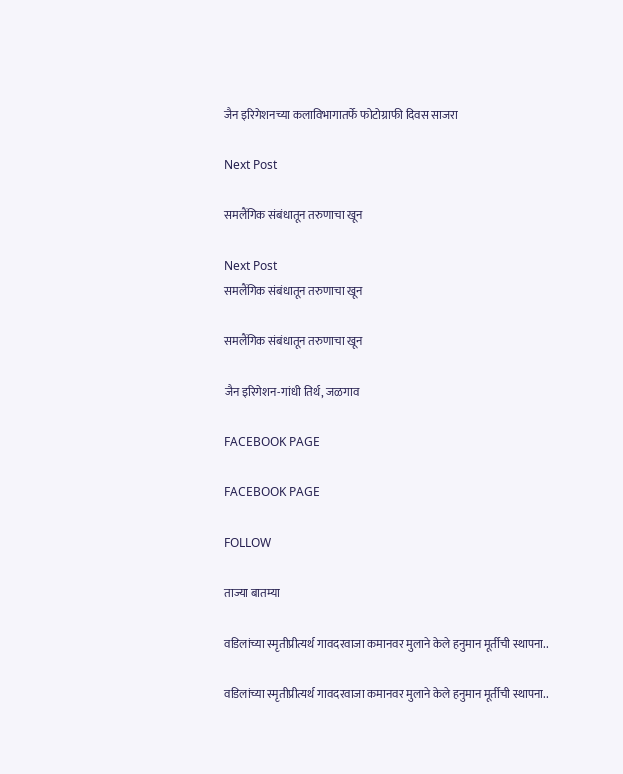जैन इरिगेशनच्या कलाविभागातर्फे फोटोग्राफी दिवस साजरा

Next Post

समलैंगिक संबंधातून तरुणाचा खून

Next Post
समलैंगिक संबंधातून तरुणाचा खून

समलैंगिक संबंधातून तरुणाचा खून

जैन इरिगेशन-गांधी तिर्थ, जळगाव

FACEBOOK PAGE

FACEBOOK PAGE

FOLLOW

ताज्या बातम्या

वडिलांच्या स्मृतीप्रीत्यर्थ गावदरवाजा कमानवर मुलाने केले हनुमान मूर्तीची स्थापना..

वडिलांच्या स्मृतीप्रीत्यर्थ गावदरवाजा कमानवर मुलाने केले हनुमान मूर्तीची स्थापना..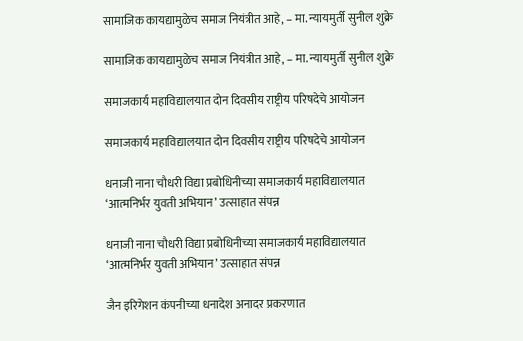सामाजिक कायद्यामुळेच समाज नियंत्रीत आहे, – मा. न्यायमुर्ती सुनील शुक्रे

सामाजिक कायद्यामुळेच समाज नियंत्रीत आहे, – मा. न्यायमुर्ती सुनील शुक्रे

समाजकार्य महाविद्यालयात दोन दिवसीय राष्ट्रीय परिषदेचे आयोजन

समाजकार्य महाविद्यालयात दोन दिवसीय राष्ट्रीय परिषदेचे आयोजन

धनाजी नाना चौधरी विद्या प्रबोधिनीच्या समाजकार्य महाविद्यालयात ‘आत्मनिर्भर युवती अभियान’ उत्साहात संपन्न

धनाजी नाना चौधरी विद्या प्रबोधिनीच्या समाजकार्य महाविद्यालयात ‘आत्मनिर्भर युवती अभियान’ उत्साहात संपन्न

जैन इरिगेशन कंपनीच्या धनादेश अनादर प्रकरणात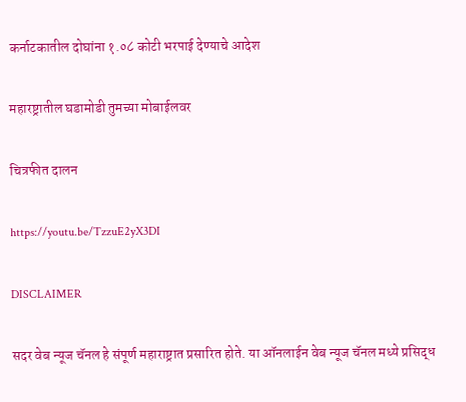कर्नाटकातील दोघांना १.०८ कोटी भरपाई देण्याचे आदेश

महारष्ट्रातील घडामोडी तुमच्या मोबाईलवर

चित्रफीत दालन

https://youtu.be/TzzuE2yX3DI

DISCLAIMER

सदर वेब न्यूज चॅनल हे संपूर्ण महाराष्ट्रात प्रसारित होते. या ऑनलाईन वेब न्यूज चॅनल मध्ये प्रसिद्ध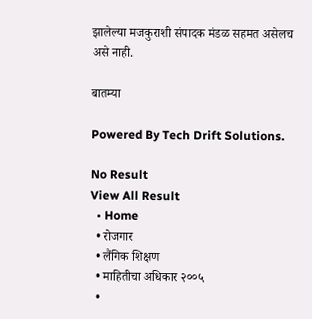झालेल्या मजकुराशी संपादक मंडळ सहमत असेलच असे नाही.

बातम्या

Powered By Tech Drift Solutions.

No Result
View All Result
  • Home
  • रोजगार
  • लैंगिक शिक्षण
  • माहितीचा अधिकार २००५
  •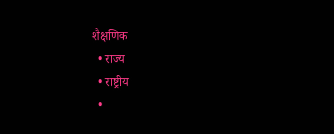शैक्षणिक
  • राज्य
  • राष्ट्रीय
  •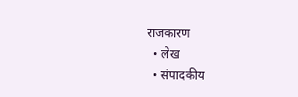राजकारण
  • लेख
  • संपादकीय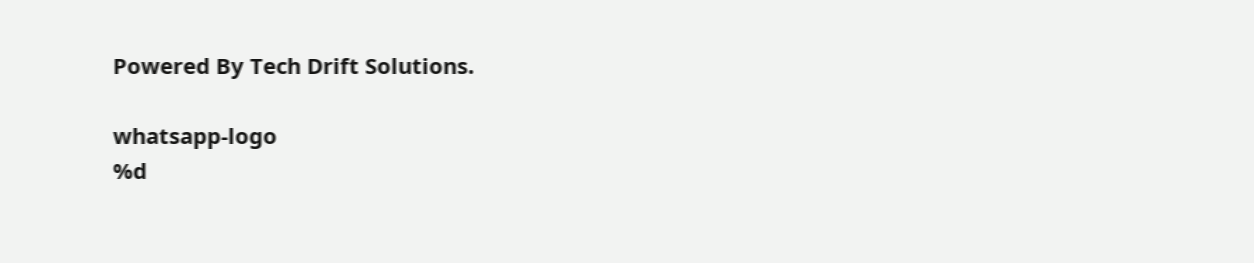Powered By Tech Drift Solutions.

whatsapp-logo
%d